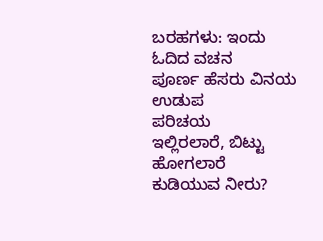ಬರಹಗಳು: ಇಂದು ಓದಿದ ವಚನ
ಪೂರ್ಣ ಹೆಸರು ವಿನಯ ಉಡುಪ
ಪರಿಚಯ
ಇಲ್ಲಿರಲಾರೆ, ಬಿಟ್ಟು ಹೋಗಲಾರೆ
ಕುಡಿಯುವ ನೀರು?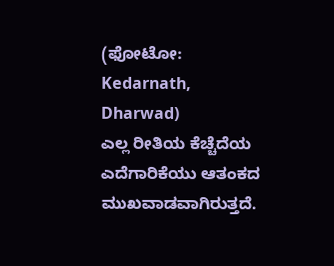(ಫೋಟೋ: Kedarnath, Dharwad)
ಎಲ್ಲ ರೀತಿಯ ಕೆಚ್ಚೆದೆಯ ಎದೆಗಾರಿಕೆಯು ಆತಂಕದ ಮುಖವಾಡವಾಗಿರುತ್ತದೆ.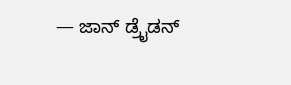— ಜಾನ್ ಡ್ರೈಡನ್